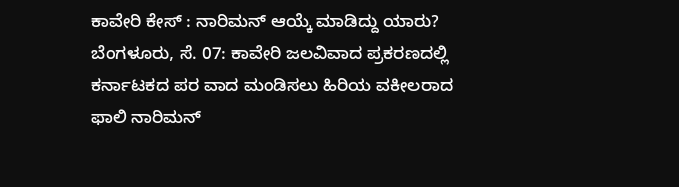ಕಾವೇರಿ ಕೇಸ್ : ನಾರಿಮನ್ ಆಯ್ಕೆ ಮಾಡಿದ್ದು ಯಾರು?
ಬೆಂಗಳೂರು, ಸೆ. 07: ಕಾವೇರಿ ಜಲವಿವಾದ ಪ್ರಕರಣದಲ್ಲಿ ಕರ್ನಾಟಕದ ಪರ ವಾದ ಮಂಡಿಸಲು ಹಿರಿಯ ವಕೀಲರಾದ ಫಾಲಿ ನಾರಿಮನ್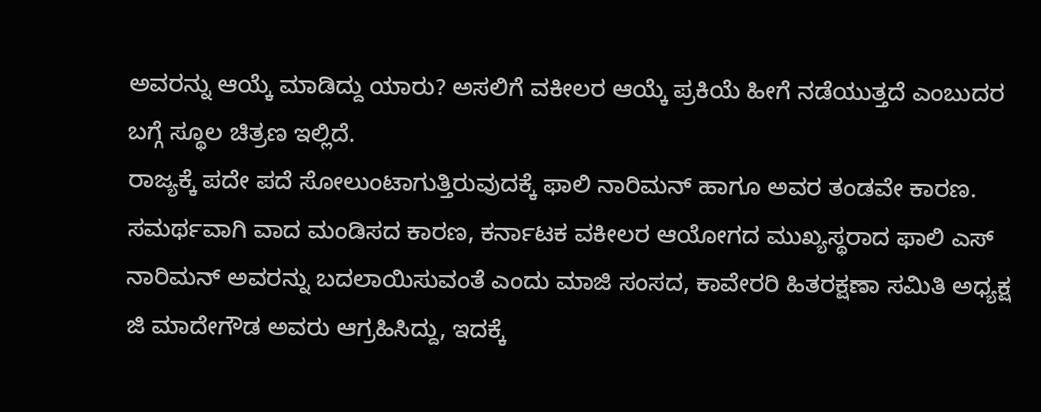ಅವರನ್ನು ಆಯ್ಕೆ ಮಾಡಿದ್ದು ಯಾರು? ಅಸಲಿಗೆ ವಕೀಲರ ಆಯ್ಕೆ ಪ್ರಕಿಯೆ ಹೀಗೆ ನಡೆಯುತ್ತದೆ ಎಂಬುದರ ಬಗ್ಗೆ ಸ್ಥೂಲ ಚಿತ್ರಣ ಇಲ್ಲಿದೆ.
ರಾಜ್ಯಕ್ಕೆ ಪದೇ ಪದೆ ಸೋಲುಂಟಾಗುತ್ತಿರುವುದಕ್ಕೆ ಫಾಲಿ ನಾರಿಮನ್ ಹಾಗೂ ಅವರ ತಂಡವೇ ಕಾರಣ. ಸಮರ್ಥವಾಗಿ ವಾದ ಮಂಡಿಸದ ಕಾರಣ, ಕರ್ನಾಟಕ ವಕೀಲರ ಆಯೋಗದ ಮುಖ್ಯಸ್ಥರಾದ ಫಾಲಿ ಎಸ್ ನಾರಿಮನ್ ಅವರನ್ನು ಬದಲಾಯಿಸುವಂತೆ ಎಂದು ಮಾಜಿ ಸಂಸದ, ಕಾವೇರರಿ ಹಿತರಕ್ಷಣಾ ಸಮಿತಿ ಅಧ್ಯಕ್ಷ ಜಿ ಮಾದೇಗೌಡ ಅವರು ಆಗ್ರಹಿಸಿದ್ದು, ಇದಕ್ಕೆ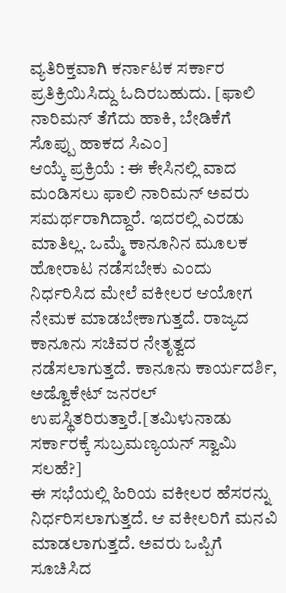ವ್ಯತಿರಿಕ್ತವಾಗಿ ಕರ್ನಾಟಕ ಸರ್ಕಾರ ಪ್ರತಿಕ್ರಿಯಿಸಿದ್ದು ಓದಿರಬಹುದು. [ಫಾಲಿ ನಾರಿಮನ್ ತೆಗೆದು ಹಾಕಿ, ಬೇಡಿಕೆಗೆ ಸೊಪ್ಪು ಹಾಕದ ಸಿಎಂ]
ಆಯ್ಕೆ ಪ್ರಕ್ರಿಯೆ : ಈ ಕೇಸಿನಲ್ಲಿ ವಾದ ಮಂಡಿಸಲು ಫಾಲಿ ನಾರಿಮನ್ ಅವರು ಸಮರ್ಥರಾಗಿದ್ದಾರೆ. ಇದರಲ್ಲಿ ಎರಡು ಮಾತಿಲ್ಲ. ಒಮ್ಮೆ ಕಾನೂನಿನ ಮೂಲಕ ಹೋರಾಟ ನಡೆಸಬೇಕು ಎಂದು ನಿರ್ಧರಿಸಿದ ಮೇಲೆ ವಕೀಲರ ಆಯೋಗ ನೇಮಕ ಮಾಡಬೇಕಾಗುತ್ತದೆ. ರಾಜ್ಯದ ಕಾನೂನು ಸಚಿವರ ನೇತೃತ್ವದ ನಡೆಸಲಾಗುತ್ತದೆ. ಕಾನೂನು ಕಾರ್ಯದರ್ಶಿ, ಅಡ್ವೊಕೇಟ್ ಜನರಲ್ ಉಪಸ್ಥಿತರಿರುತ್ತಾರೆ.[ತಮಿಳುನಾಡು ಸರ್ಕಾರಕ್ಕೆ ಸುಬ್ರಮಣ್ಯಯನ್ ಸ್ವಾಮಿ ಸಲಹೆ?]
ಈ ಸಭೆಯಲ್ಲಿ ಹಿರಿಯ ವಕೀಲರ ಹೆಸರನ್ನು ನಿರ್ಧರಿಸಲಾಗುತ್ತದೆ. ಆ ವಕೀಲರಿಗೆ ಮನವಿ ಮಾಡಲಾಗುತ್ತದೆ. ಅವರು ಒಪ್ಪಿಗೆ ಸೂಚಿಸಿದ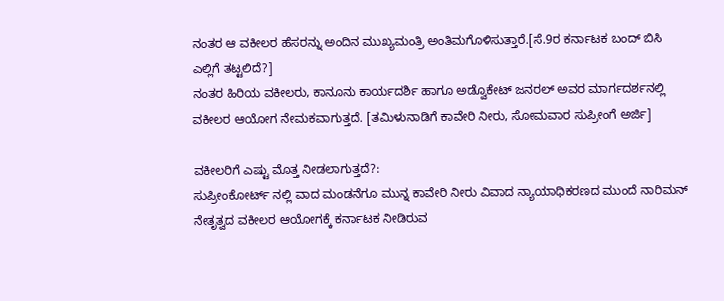ನಂತರ ಆ ವಕೀಲರ ಹೆಸರನ್ನು ಅಂದಿನ ಮುಖ್ಯಮಂತ್ರಿ ಅಂತಿಮಗೊಳಿಸುತ್ತಾರೆ.[ಸೆ.9ರ ಕರ್ನಾಟಕ ಬಂದ್ ಬಿಸಿ ಎಲ್ಲಿಗೆ ತಟ್ಟಲಿದೆ?]
ನಂತರ ಹಿರಿಯ ವಕೀಲರು, ಕಾನೂನು ಕಾರ್ಯದರ್ಶಿ ಹಾಗೂ ಅಡ್ವೊಕೇಟ್ ಜನರಲ್ ಅವರ ಮಾರ್ಗದರ್ಶನಲ್ಲಿ ವಕೀಲರ ಆಯೋಗ ನೇಮಕವಾಗುತ್ತದೆ. [ತಮಿಳುನಾಡಿಗೆ ಕಾವೇರಿ ನೀರು, ಸೋಮವಾರ ಸುಪ್ರೀಂಗೆ ಅರ್ಜಿ]

ವಕೀಲರಿಗೆ ಎಷ್ಟು ಮೊತ್ತ ನೀಡಲಾಗುತ್ತದೆ?:
ಸುಪ್ರೀಂಕೋರ್ಟ್ ನಲ್ಲಿ ವಾದ ಮಂಡನೆಗೂ ಮುನ್ನ ಕಾವೇರಿ ನೀರು ವಿವಾದ ನ್ಯಾಯಾಧಿಕರಣದ ಮುಂದೆ ನಾರಿಮನ್ ನೇತೃತ್ವದ ವಕೀಲರ ಆಯೋಗಕ್ಕೆ ಕರ್ನಾಟಕ ನೀಡಿರುವ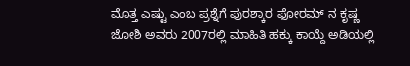ಮೊತ್ತ ಎಷ್ಟು ಎಂಬ ಪ್ರಶ್ನೆಗೆ ಪುರಶ್ಕಾರ ಫೋರಮ್ ನ ಕೃಷ್ಣ ಜೋಶಿ ಅವರು 2007ರಲ್ಲಿ ಮಾಹಿತಿ ಹಕ್ಕು ಕಾಯ್ದೆ ಅಡಿಯಲ್ಲಿ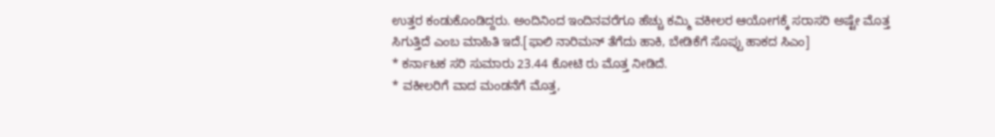ಉತ್ತರ ಕಂಡುಕೊಂಡಿದ್ದರು. ಅಂದಿನಿಂದ ಇಂದಿನವರೆಗೂ ಹೆಚ್ಚು ಕಮ್ಮಿ ವಕೀಲರ ಆಯೋಗಕ್ಕೆ ಸರಾಸರಿ ಅಷ್ಟೇ ಮೊತ್ತ ಸಿಗುತ್ತಿದೆ ಎಂಬ ಮಾಹಿತಿ ಇದೆ.[ಫಾಲಿ ನಾರಿಮನ್ ತೆಗೆದು ಹಾಕಿ, ಬೇಡಿಕೆಗೆ ಸೊಪ್ಪು ಹಾಕದ ಸಿಎಂ]
* ಕರ್ನಾಟಕ ಸರಿ ಸುಮಾರು 23.44 ಕೋಟಿ ರು ಮೊತ್ತ ನೀಡಿದೆ.
* ವಕೀಲರಿಗೆ ವಾದ ಮಂಡನೆಗೆ ಮೊತ್ತ,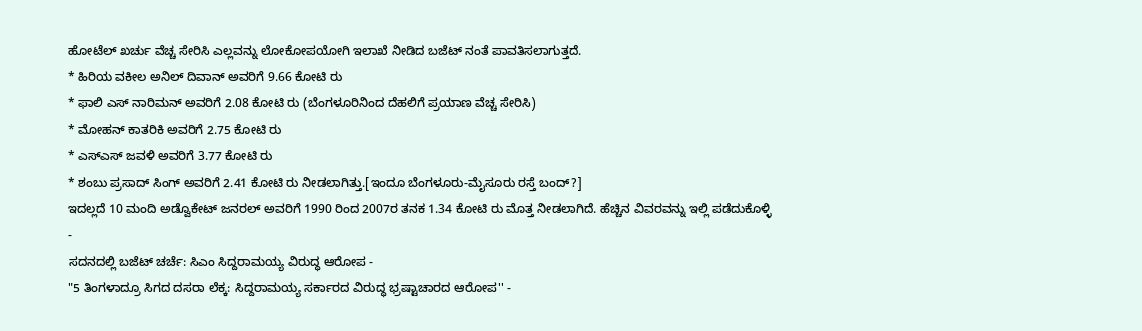ಹೋಟೆಲ್ ಖರ್ಚು ವೆಚ್ಚ ಸೇರಿಸಿ ಎಲ್ಲವನ್ನು ಲೋಕೋಪಯೋಗಿ ಇಲಾಖೆ ನೀಡಿದ ಬಜೆಟ್ ನಂತೆ ಪಾವತಿಸಲಾಗುತ್ತದೆ.
* ಹಿರಿಯ ವಕೀಲ ಅನಿಲ್ ದಿವಾನ್ ಅವರಿಗೆ 9.66 ಕೋಟಿ ರು
* ಫಾಲಿ ಎಸ್ ನಾರಿಮನ್ ಅವರಿಗೆ 2.08 ಕೋಟಿ ರು (ಬೆಂಗಳೂರಿನಿಂದ ದೆಹಲಿಗೆ ಪ್ರಯಾಣ ವೆಚ್ಚ ಸೇರಿಸಿ)
* ಮೋಹನ್ ಕಾತರಿಕಿ ಅವರಿಗೆ 2.75 ಕೋಟಿ ರು
* ಎಸ್ಎಸ್ ಜವಳಿ ಅವರಿಗೆ 3.77 ಕೋಟಿ ರು
* ಶಂಬು ಪ್ರಸಾದ್ ಸಿಂಗ್ ಅವರಿಗೆ 2.41 ಕೋಟಿ ರು ನೀಡಲಾಗಿತ್ತು.[ಇಂದೂ ಬೆಂಗಳೂರು-ಮೈಸೂರು ರಸ್ತೆ ಬಂದ್?]
ಇದಲ್ಲದೆ 10 ಮಂದಿ ಅಡ್ವೊಕೇಟ್ ಜನರಲ್ ಅವರಿಗೆ 1990 ರಿಂದ 2007ರ ತನಕ 1.34 ಕೋಟಿ ರು ಮೊತ್ತ ನೀಡಲಾಗಿದೆ. ಹೆಚ್ಚಿನ ವಿವರವನ್ನು ಇಲ್ಲಿ ಪಡೆದುಕೊಳ್ಳಿ
-
ಸದನದಲ್ಲಿ ಬಜೆಟ್ ಚರ್ಚೆ: ಸಿಎಂ ಸಿದ್ದರಾಮಯ್ಯ ವಿರುದ್ಧ ಆರೋಪ -
"5 ತಿಂಗಳಾದ್ರೂ ಸಿಗದ ದಸರಾ ಲೆಕ್ಕ: ಸಿದ್ದರಾಮಯ್ಯ ಸರ್ಕಾರದ ವಿರುದ್ಧ ಭ್ರಷ್ಟಾಚಾರದ ಆರೋಪ'' -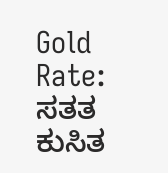Gold Rate: ಸತತ ಕುಸಿತ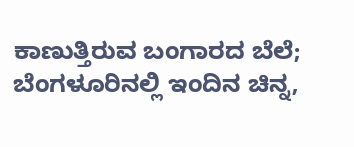ಕಾಣುತ್ತಿರುವ ಬಂಗಾರದ ಬೆಲೆ; ಬೆಂಗಳೂರಿನಲ್ಲಿ ಇಂದಿನ ಚಿನ್ನ,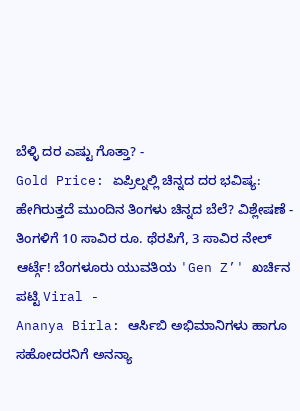ಬೆಳ್ಳಿ ದರ ಎಷ್ಟು ಗೊತ್ತಾ? -
Gold Price: ಏಪ್ರಿಲ್ನಲ್ಲಿ ಚಿನ್ನದ ದರ ಭವಿಷ್ಯ: ಹೇಗಿರುತ್ತದೆ ಮುಂದಿನ ತಿಂಗಳು ಚಿನ್ನದ ಬೆಲೆ? ವಿಶ್ಲೇಷಣೆ -
ತಿಂಗಳಿಗೆ 10 ಸಾವಿರ ರೂ. ಥೆರಪಿಗೆ, 3 ಸಾವಿರ ನೇಲ್ ಆರ್ಟ್ಗೆ! ಬೆಂಗಳೂರು ಯುವತಿಯ 'Gen Z’' ಖರ್ಚಿನ ಪಟ್ಟಿ Viral -
Ananya Birla: ಆರ್ಸಿಬಿ ಅಭಿಮಾನಿಗಳು ಹಾಗೂ ಸಹೋದರನಿಗೆ ಅನನ್ಯಾ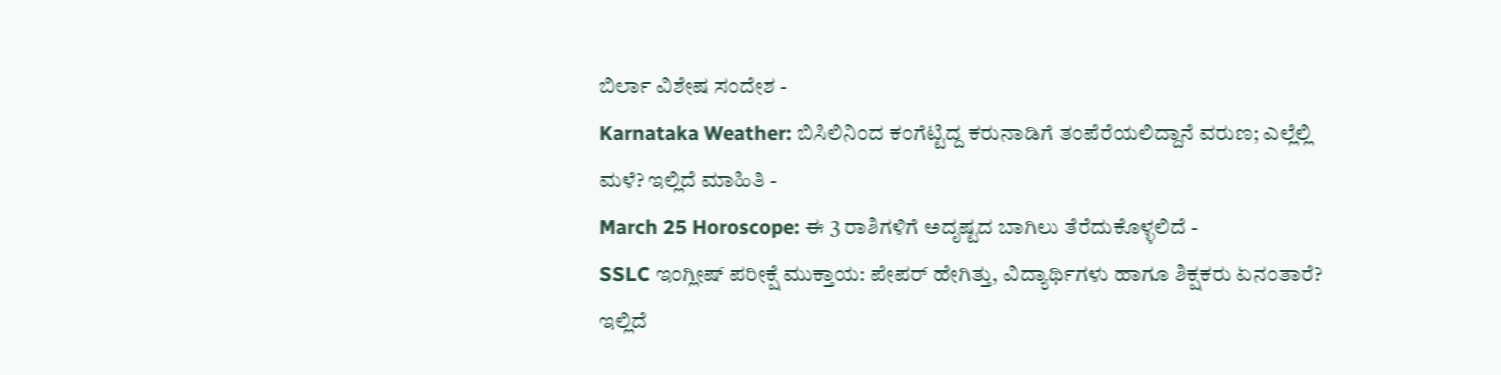ಬಿರ್ಲಾ ವಿಶೇಷ ಸಂದೇಶ -
Karnataka Weather: ಬಿಸಿಲಿನಿಂದ ಕಂಗೆಟ್ಟಿದ್ದ ಕರುನಾಡಿಗೆ ತಂಪೆರೆಯಲಿದ್ದಾನೆ ವರುಣ; ಎಲ್ಲೆಲ್ಲಿ ಮಳೆ? ಇಲ್ಲಿದೆ ಮಾಹಿತಿ -
March 25 Horoscope: ಈ 3 ರಾಶಿಗಳಿಗೆ ಅದೃಷ್ಟದ ಬಾಗಿಲು ತೆರೆದುಕೊಳ್ಳಲಿದೆ -
SSLC ಇಂಗ್ಲೀಷ್ ಪರೀಕ್ಷೆ ಮುಕ್ತಾಯ: ಪೇಪರ್ ಹೇಗಿತ್ತು, ವಿದ್ಯಾರ್ಥಿಗಳು ಹಾಗೂ ಶಿಕ್ಷಕರು ಏನಂತಾರೆ? ಇಲ್ಲಿದೆ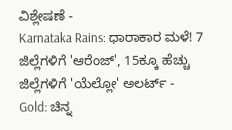ವಿಶ್ಲೇಷಣೆ -
Karnataka Rains: ಧಾರಾಕಾರ ಮಳೆ! 7 ಜಿಲ್ಲೆಗಳಿಗೆ 'ಆರೆಂಜ್', 15ಕ್ಕೂ ಹೆಚ್ಚು ಜಿಲ್ಲೆಗಳಿಗೆ 'ಯೆಲ್ಲೋ' ಅಲರ್ಟ್ -
Gold: ಚಿನ್ನ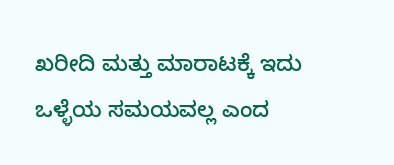ಖರೀದಿ ಮತ್ತು ಮಾರಾಟಕ್ಕೆ ಇದು ಒಳ್ಳೆಯ ಸಮಯವಲ್ಲ ಎಂದ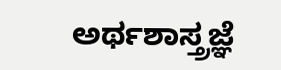ಅರ್ಥಶಾಸ್ತ್ರಜ್ಞೆ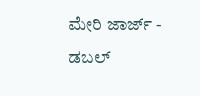ಮೇರಿ ಜಾರ್ಜ್ -
ಡಬಲ್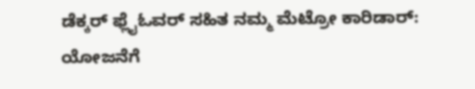ಡೆಕ್ಕರ್ ಫ್ಲೈಓವರ್ ಸಹಿತ ನಮ್ಮ ಮೆಟ್ರೋ ಕಾರಿಡಾರ್: ಯೋಜನೆಗೆ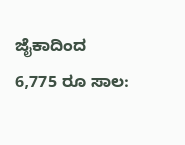ಜೈಕಾದಿಂದ 6,775 ರೂ ಸಾಲ: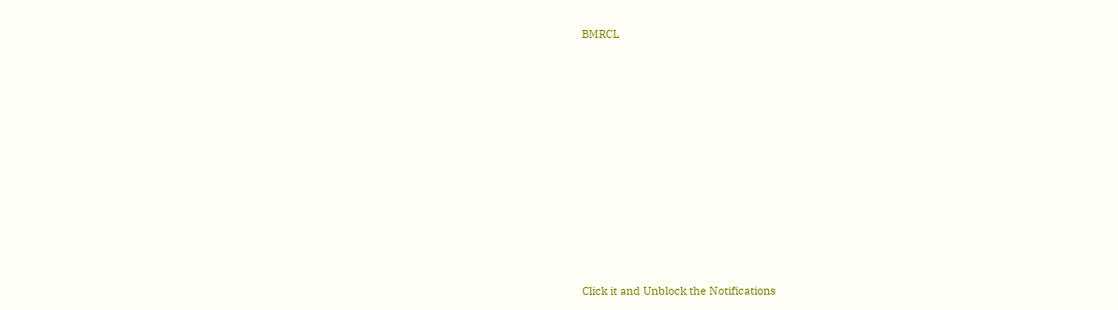BMRCL












Click it and Unblock the Notifications